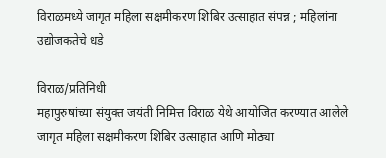विराळमध्ये जागृत महिला सक्षमीकरण शिबिर उत्साहात संपन्न ; महिलांना उद्योजकतेचे धडे

विराळ/प्रतिनिधी
महापुरुषांच्या संयुक्त जयंती निमित्त विराळ येथे आयोजित करण्यात आलेले जागृत महिला सक्षमीकरण शिबिर उत्साहात आणि मोठ्या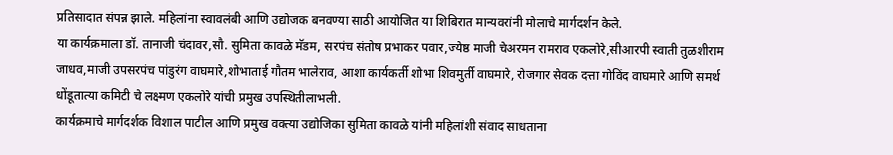प्रतिसादात संपन्न झाले. महिलांना स्वावलंबी आणि उद्योजक बनवण्या साठी आयोजित या शिबिरात मान्यवरांनी मोलाचे मार्गदर्शन केले.
या कार्यक्रमाला डॉ. तानाजी चंदावर,सौ. सुमिता कावळे मॅडम, सरपंच संतोष प्रभाकर पवार,ज्येष्ठ माजी चेअरमन रामराव एकलोरे,सीआरपी स्वाती तुळशीराम जाधव,माजी उपसरपंच पांडुरंग वाघमारे,शोभाताई गौतम भालेराव, आशा कार्यकर्ती शोभा शिवमुर्ती वाघमारे, रोजगार सेवक दत्ता गोविंद वाघमारे आणि समर्थ धोंडूतात्या कमिटी चे लक्ष्मण एकलोरे यांची प्रमुख उपस्थितीलाभली.
कार्यक्रमाचे मार्गदर्शक विशाल पाटील आणि प्रमुख वक्त्या उद्योजिका सुमिता कावळे यांनी महिलांशी संवाद साधताना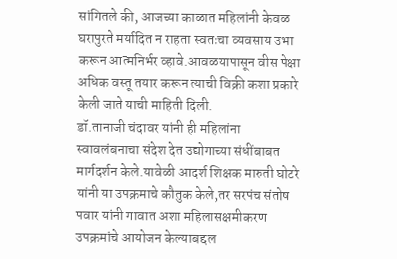सांगितले की, आजच्या काळात महिलांनी केवळ घरापुरते मर्यादित न राहता स्वतःचा व्यवसाय उभा करून आत्मनिर्भर व्हावे.आवळयापासून वीस पेक्षा अधिक वस्तू तयार करून त्याची विक्री कशा प्रकारे केली जाते याची माहिती दिली.
डॉ.तानाजी चंदावर यांनी ही महिलांना स्वावलंबनाचा संदेश देत उद्योगाच्या संधींबाबत मार्गदर्शन केले.यावेळी आदर्श शिक्षक मारुती घोटरे यांनी या उपक्रमाचे कौतुक केले,तर सरपंच संतोष पवार यांनी गावात अशा महिलासक्षमीकरण उपक्रमांचे आयोजन केल्याबद्दल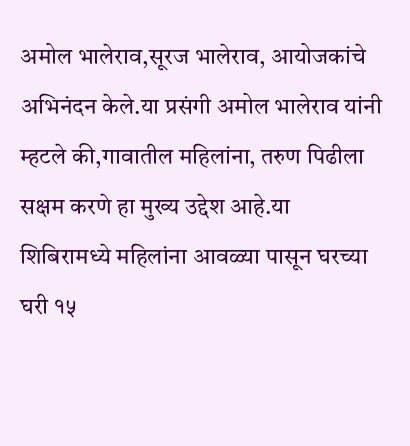अमोल भालेराव,सूरज भालेराव, आयोजकांचे अभिनंदन केले.या प्रसंगी अमोल भालेराव यांनी म्हटले की,गावातील महिलांना, तरुण पिढीला सक्षम करणे हा मुख्य उद्देश आहे.या शिबिरामध्ये महिलांना आवळ्या पासून घरच्या घरी १५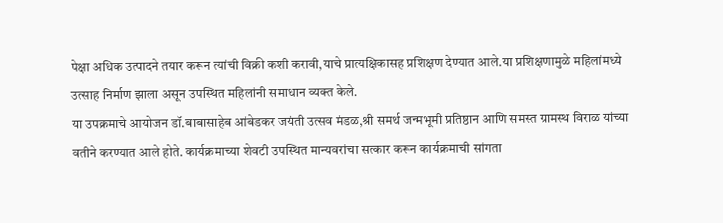पेक्षा अधिक उत्पादने तयार करून त्यांची विक्री कशी करावी,याचे प्रात्यक्षिकासह प्रशिक्षण देण्यात आले.या प्रशिक्षणामुळे महिलांमध्ये उत्साह निर्माण झाला असून उपस्थित महिलांनी समाधान व्यक्त केले.
या उपक्रमाचे आयोजन डॉ.बाबासाहेब आंबेडकर जयंती उत्सव मंडळ,श्री समर्थ जन्मभूमी प्रतिष्ठान आणि समस्त ग्रामस्थ विराळ यांच्या वतीने करण्यात आले होते. कार्यक्रमाच्या शेवटी उपस्थित मान्यवरांचा सत्कार करून कार्यक्रमाची सांगता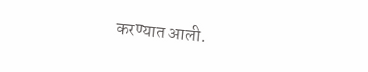करण्यात आली.